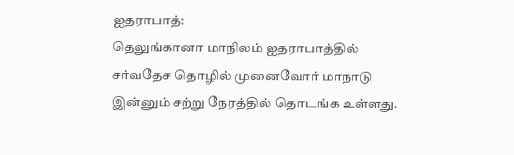ஐதராபாத்:
தெலுங்கானா மாநிலம் ஐதராபாத்தில் சர்வதேச தொழில் முனைவோர் மாநாடு இன்னும் சற்று நேரத்தில் தொடங்க உள்ளது.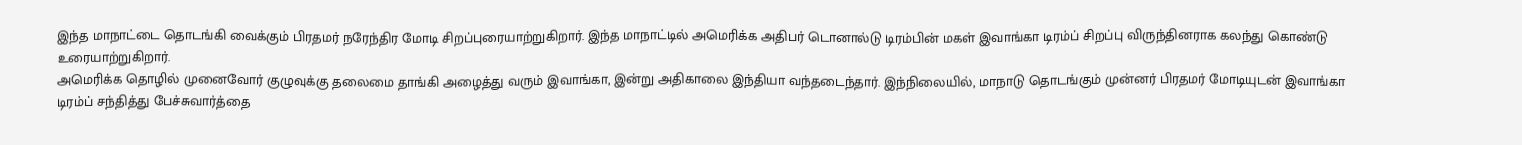இந்த மாநாட்டை தொடங்கி வைக்கும் பிரதமர் நரேந்திர மோடி சிறப்புரையாற்றுகிறார். இந்த மாநாட்டில் அமெரிக்க அதிபர் டொனால்டு டிரம்பின் மகள் இவாங்கா டிரம்ப் சிறப்பு விருந்தினராக கலந்து கொண்டு உரையாற்றுகிறார்.
அமெரிக்க தொழில் முனைவோர் குழுவுக்கு தலைமை தாங்கி அழைத்து வரும் இவாங்கா, இன்று அதிகாலை இந்தியா வந்தடைந்தார். இந்நிலையில், மாநாடு தொடங்கும் முன்னர் பிரதமர் மோடியுடன் இவாங்கா டிரம்ப் சந்தித்து பேச்சுவார்த்தை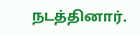நடத்தினார்.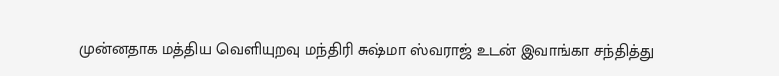முன்னதாக மத்திய வெளியுறவு மந்திரி சுஷ்மா ஸ்வராஜ் உடன் இவாங்கா சந்தித்து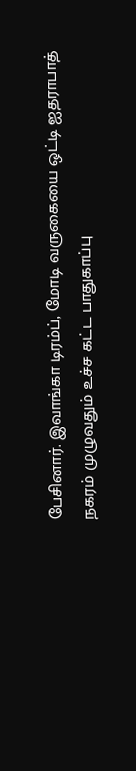பேசினார். இவாங்கா டிரம்ப், மோடி வருகையை ஒட்டி ஐதராபாத் நகரம் முழுவதும் உச்ச கட்ட பாதுகாப்பு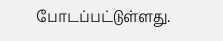போடப்பட்டுள்ளது.